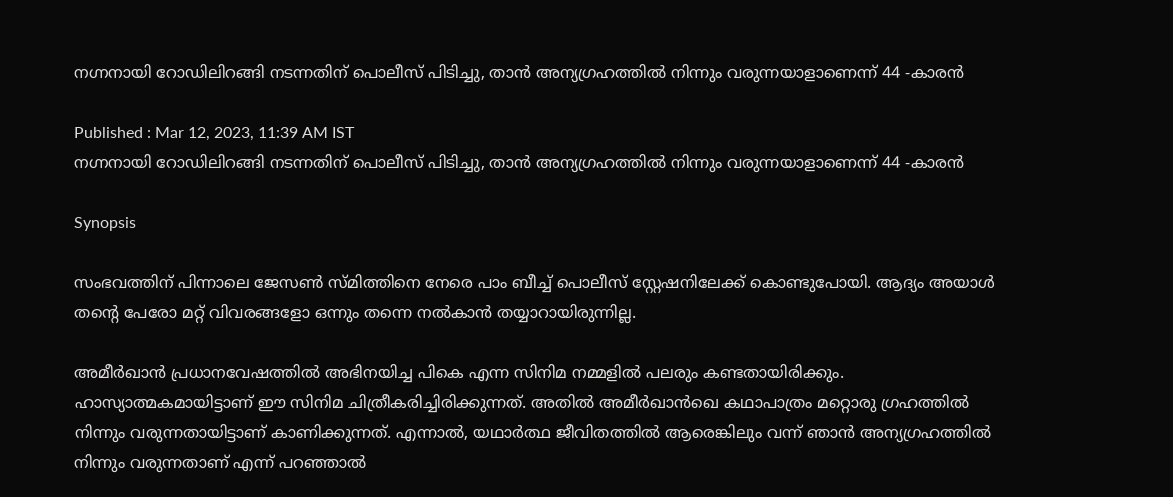നഗ്നനായി റോഡിലിറങ്ങി നടന്നതിന് പൊലീസ് പിടിച്ചു, താൻ അന്യഗ്രഹത്തിൽ നിന്നും വരുന്നയാളാണെന്ന് 44 -കാരൻ

Published : Mar 12, 2023, 11:39 AM IST
നഗ്നനായി റോഡിലിറങ്ങി നടന്നതിന് പൊലീസ് പിടിച്ചു, താൻ അന്യഗ്രഹത്തിൽ നിന്നും വരുന്നയാളാണെന്ന് 44 -കാരൻ

Synopsis

സംഭവത്തിന് പിന്നാലെ ജേസൺ സ്മിത്തിനെ നേരെ പാം ബീച്ച് പൊലീസ് സ്റ്റേഷനിലേക്ക് കൊണ്ടുപോയി. ആദ്യം അയാൾ തന്റെ പേരോ മറ്റ് വിവരങ്ങളോ ഒന്നും തന്നെ നൽകാൻ തയ്യാറായിരുന്നില്ല.

അമീർഖാൻ പ്രധാനവേഷത്തിൽ അഭിനയിച്ച പികെ എന്ന സിനിമ നമ്മളിൽ പലരും കണ്ടതായിരിക്കും. ഹാസ്യാത്മകമായിട്ടാണ് ഈ സിനിമ ചിത്രീകരിച്ചിരിക്കുന്നത്. അതിൽ അമീർഖാൻഖെ കഥാപാത്രം മറ്റൊരു ഗ്രഹത്തിൽ നിന്നും വരുന്നതായിട്ടാണ് കാണിക്കുന്നത്. എന്നാൽ, യഥാർത്ഥ ജീവിതത്തിൽ ആരെങ്കിലും വന്ന് ഞാൻ അന്യഗ്രഹത്തിൽ നിന്നും വരുന്നതാണ് എന്ന് പറഞ്ഞാൽ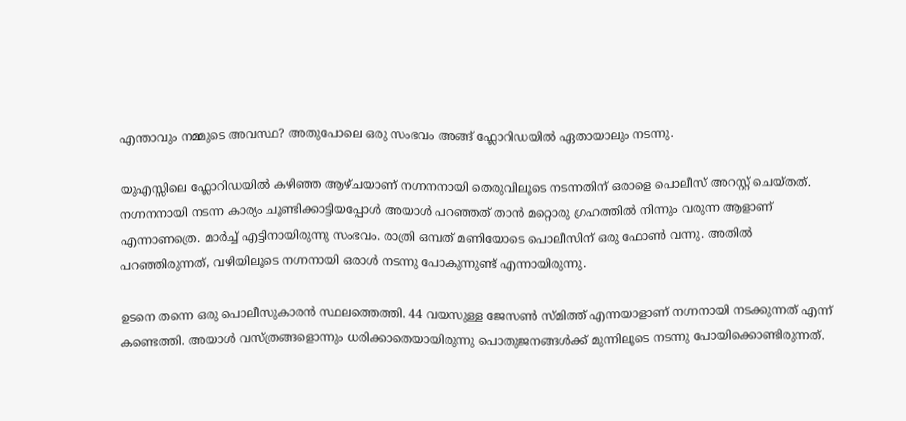എന്താവും നമ്മുടെ അവസ്ഥ? അതുപോലെ ഒരു സംഭവം അങ്ങ് ഫ്ലോറിഡയിൽ ഏതായാലും നടന്നു.

യുഎസ്സിലെ ഫ്ലോറിഡയിൽ കഴിഞ്ഞ ആഴ്ചയാണ് നഗ്നനനായി തെരുവിലൂടെ നടന്നതിന് ഒരാളെ പൊലീസ് അറസ്റ്റ് ചെയ്തത്. നഗ്നനനായി നടന്ന കാര്യം ചൂണ്ടിക്കാട്ടിയപ്പോൾ അയാൾ പറഞ്ഞത് താൻ മറ്റൊരു ഗ്രഹത്തിൽ നിന്നും വരുന്ന ആളാണ് എന്നാണത്രെ. മാർച്ച് എട്ടിനായിരുന്നു സംഭവം. രാത്രി ഒമ്പത് മണിയോടെ പൊലീസിന് ഒരു ഫോൺ വന്നു. അതിൽ പറഞ്ഞിരുന്നത്, വഴിയിലൂടെ നഗ്നനായി ഒരാൾ നടന്നു പോകുന്നുണ്ട് എന്നായിരുന്നു.

ഉടനെ തന്നെ ഒരു പൊലീസുകാരൻ സ്ഥലത്തെത്തി. 44 വയസുള്ള ജേസൺ സ്മിത്ത് എന്നയാളാണ് നഗ്നനായി നടക്കുന്നത് എന്ന് കണ്ടെത്തി. അയാൾ വസ്ത്രങ്ങളൊന്നും ധരിക്കാതെയായിരുന്നു പൊതുജനങ്ങൾക്ക് മുന്നിലൂടെ നട‍ന്നു പോയിക്കൊണ്ടിരുന്നത്.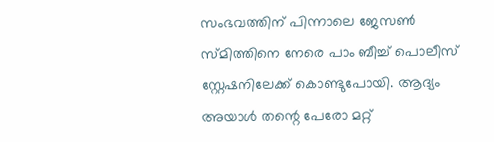സംഭവത്തിന് പിന്നാലെ ജേസൺ സ്മിത്തിനെ നേരെ പാം ബീച്ച് പൊലീസ് സ്റ്റേഷനിലേക്ക് കൊണ്ടുപോയി. ആദ്യം അയാൾ തന്റെ പേരോ മറ്റ്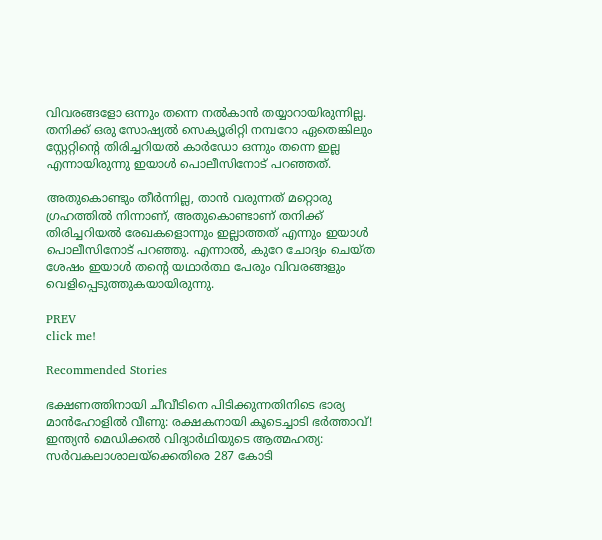വിവരങ്ങളോ ഒന്നും തന്നെ നൽകാൻ തയ്യാറായിരുന്നില്ല. തനിക്ക് ഒരു സോഷ്യൽ സെക്യൂരിറ്റി നമ്പറോ ഏതെങ്കിലും സ്റ്റേറ്റിന്റെ തിരിച്ചറിയൽ കാർഡോ ഒന്നും തന്നെ ഇല്ല എന്നായിരുന്നു ഇയാൾ പൊലീസിനോട് പറഞ്ഞത്.

അതുകൊണ്ടും തീർന്നില്ല, താൻ വരുന്നത് മറ്റൊരു ഗ്രഹത്തിൽ നിന്നാണ്, അതുകൊണ്ടാണ് തനിക്ക് തിരിച്ചറിയൽ രേഖകളൊന്നും ഇല്ലാത്തത് എന്നും ഇയാൾ പൊലീസിനോട് പറഞ്ഞു. എന്നാൽ, കുറേ ചോദ്യം ചെയ്ത ശേഷം ഇയാൾ തന്റെ യഥാർത്ഥ പേരും വിവരങ്ങളും വെളിപ്പെടുത്തുകയായിരുന്നു.

PREV
click me!

Recommended Stories

ഭക്ഷണത്തിനായി ചീവീടിനെ പിടിക്കുന്നതിനിടെ ഭാര്യ മാൻഹോളിൽ വീണു: രക്ഷകനായി കൂടെച്ചാടി ഭർത്താവ്!
ഇന്ത്യൻ മെഡിക്കൽ വിദ്യാർഥിയുടെ ആത്മഹത്യ: സർവകലാശാലയ്ക്കെതിരെ 287 കോടി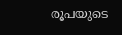രൂപയുടെ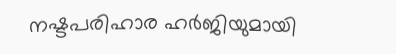നഷ്ടപരിഹാര ഹർജിയുമായി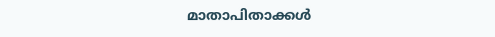മാതാപിതാക്കൾ